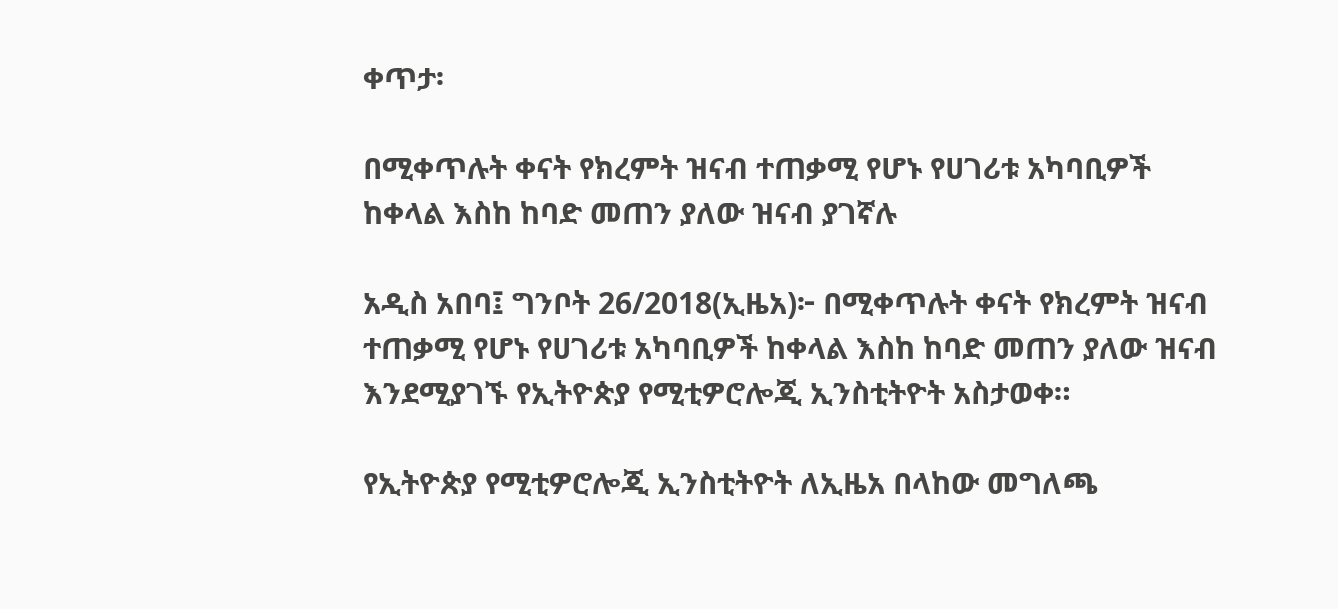ቀጥታ፡

በሚቀጥሉት ቀናት የክረምት ዝናብ ተጠቃሚ የሆኑ የሀገሪቱ አካባቢዎች ከቀላል እስከ ከባድ መጠን ያለው ዝናብ ያገኛሉ

አዲስ አበባ፤ ግንቦት 26/2018(ኢዜአ)፦ በሚቀጥሉት ቀናት የክረምት ዝናብ ተጠቃሚ የሆኑ የሀገሪቱ አካባቢዎች ከቀላል እስከ ከባድ መጠን ያለው ዝናብ እንደሚያገኙ የኢትዮጵያ የሚቲዎሮሎጂ ኢንስቲትዮት አስታወቀ።

የኢትዮጵያ የሚቲዎሮሎጂ ኢንስቲትዮት ለኢዜአ በላከው መግለጫ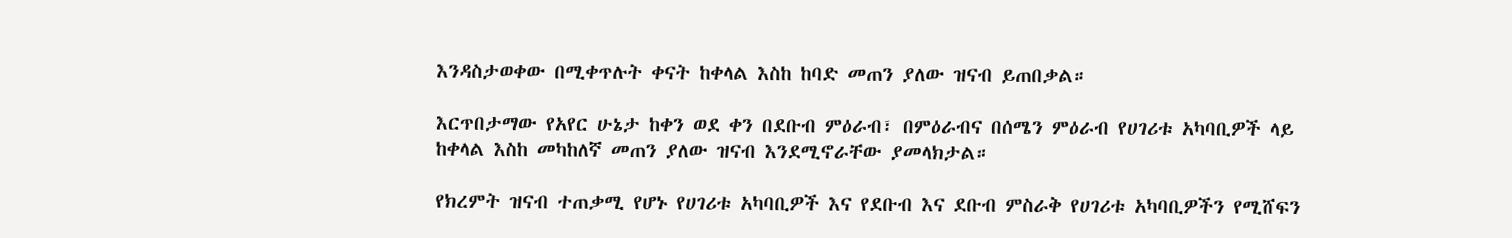እንዳስታወቀው በሚቀጥሉት ቀናት ከቀላል እስከ ከባድ መጠን ያለው ዝናብ ይጠበቃል።

እርጥበታማው የአየር ሁኔታ ከቀን ወደ ቀን በደቡብ ምዕራብ፣ በምዕራብና በሰሜን ምዕራብ የሀገሪቱ አካባቢዎች ላይ ከቀላል እስከ መካከለኛ መጠን ያለው ዝናብ እንደሚኖራቸው ያመላክታል።

የክረምት ዝናብ ተጠቃሚ የሆኑ የሀገሪቱ አካባቢዎች እና የደቡብ እና ደቡብ ምስራቅ የሀገሪቱ አካባቢዎችን የሚሸፍን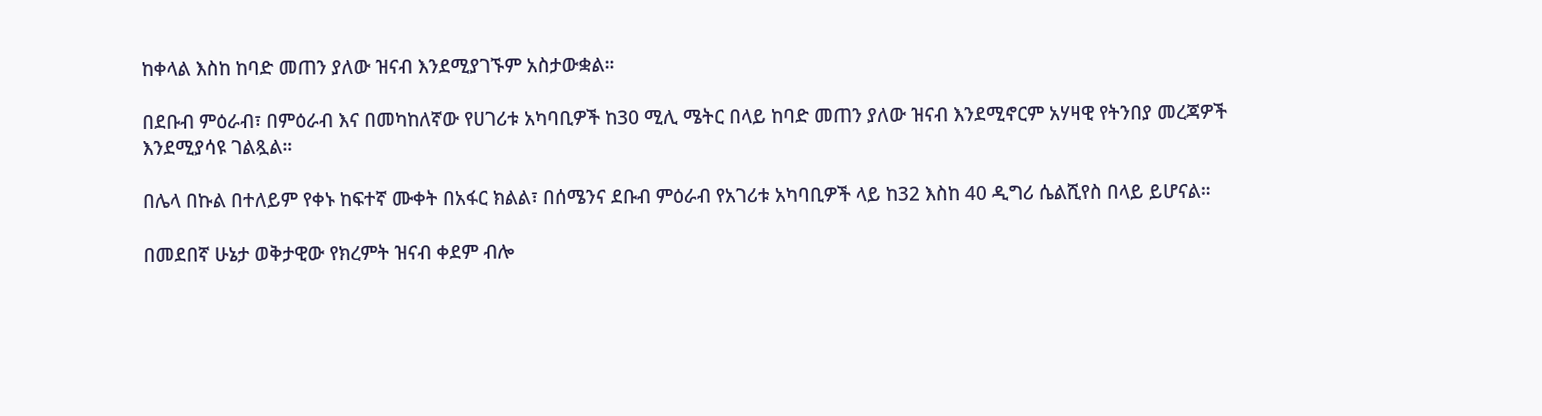ከቀላል እስከ ከባድ መጠን ያለው ዝናብ እንደሚያገኙም አስታውቋል።

በደቡብ ምዕራብ፣ በምዕራብ እና በመካከለኛው የሀገሪቱ አካባቢዎች ከ30 ሚሊ ሜትር በላይ ከባድ መጠን ያለው ዝናብ እንደሚኖርም አሃዛዊ የትንበያ መረጃዎች እንደሚያሳዩ ገልጿል።

በሌላ በኩል በተለይም የቀኑ ከፍተኛ ሙቀት በአፋር ክልል፣ በሰሜንና ደቡብ ምዕራብ የአገሪቱ አካባቢዎች ላይ ከ32 እስከ 40 ዲግሪ ሴልሺየስ በላይ ይሆናል።

በመደበኛ ሁኔታ ወቅታዊው የክረምት ዝናብ ቀደም ብሎ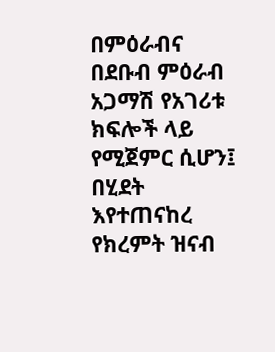በምዕራብና በደቡብ ምዕራብ አጋማሽ የአገሪቱ ክፍሎች ላይ የሚጀምር ሲሆን፤ በሂደት እየተጠናከረ የክረምት ዝናብ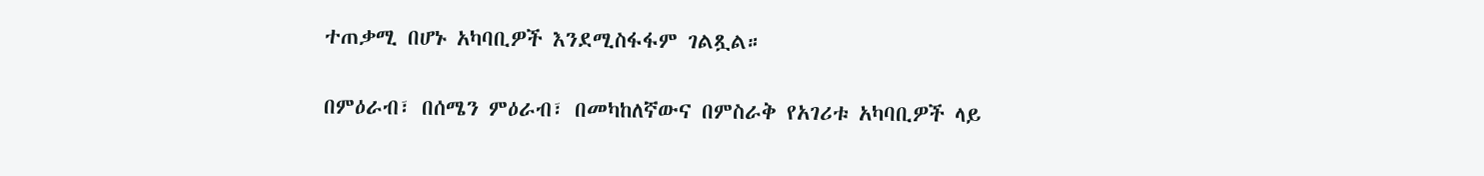ተጠቃሚ በሆኑ አካባቢዎች እንደሚስፋፋም ገልጿል።

በምዕራብ፣ በሰሜን ምዕራብ፣ በመካከለኛውና በምስራቅ የአገሪቱ አካባቢዎች ላይ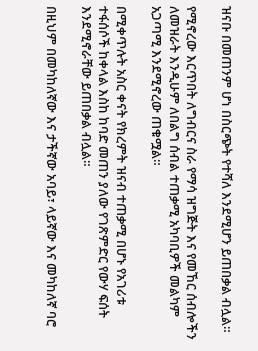ዝናቡ በመጠንም ሆነ በስርጭት የተሻለ እንደሚሆን ይጠበቃል ብሏል።

የሚኖረው እርጥበት ለግብርና ስራ የማሳ ዝግጅት እና የመኸር ሰብሎችን ለመዝራት እንዲሁም ለበልግ ሰብል ተጠቃሚ አካባቢዎች መልካም አጋጣሚ እንደሚኖረው ጠቁሟል።

በሚቀጥሉት አስር ቀናት የክረምት ዝናብ ተጠቃሚ በሆኑ የአገሪቱ ተፋሰሶች ከቀላል እስከ ከባድ መጠን ያለው የገጽምድር የውሃ ፍሰት እንደሚኖራቸው ይጠበቃል ብሏል።

በዚህም በመካከለኛው እና ታችኛው አባይ፣ ላይኛው እና መካከለኛ ባሮ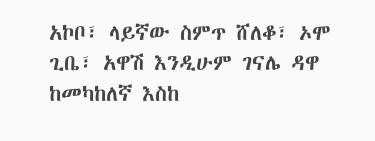አኮቦ፣ ላይኛው ስምጥ ሸለቆ፣ ኦሞ ጊቤ፣ አዋሽ እንዲሁም ገናሌ ዳዋ ከመካከለኛ እስከ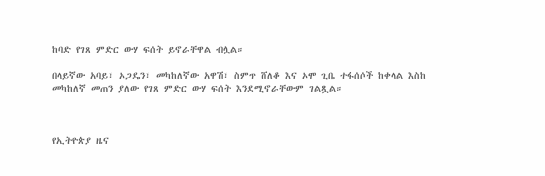ከባድ የገጸ ምድር ውሃ ፍሰት ይኖራቸዋል ብሏል።

በላይኛው አባይ፣ ኦጋዴን፣ መካከለኛው አዋሽ፣ ስምጥ ሸለቆ እና ኦሞ ጊቤ ተፋሰሶች ከቀላል እስከ መካከለኛ መጠን ያለው የገጸ ምድር ውሃ ፍሰት እንደሚኖራቸውም ገልጿል።



የኢትዮጵያ ዜና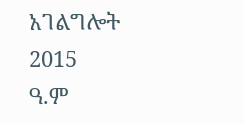አገልግሎት
2015
ዓ.ም